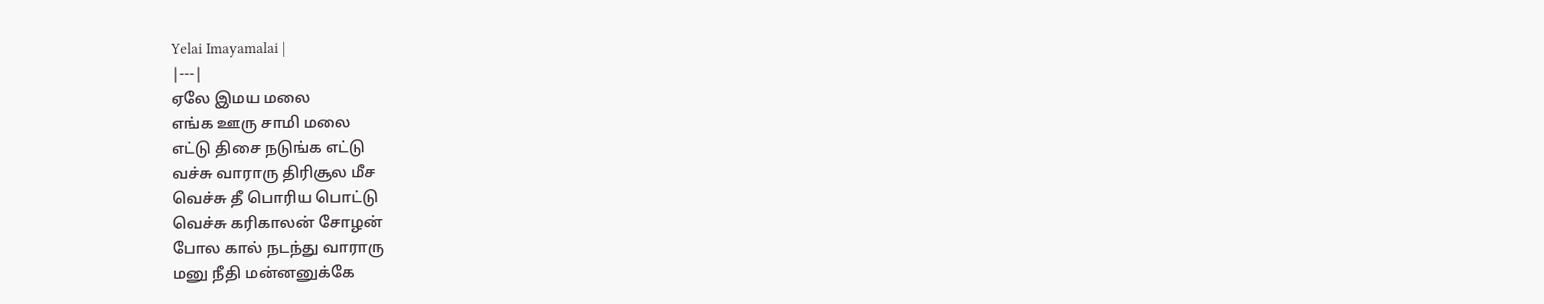Yelai Imayamalai |
|---|
ஏலே இமய மலை
எங்க ஊரு சாமி மலை
எட்டு திசை நடுங்க எட்டு
வச்சு வாராரு திரிசூல மீச
வெச்சு தீ பொரிய பொட்டு
வெச்சு கரிகாலன் சோழன்
போல கால் நடந்து வாராரு
மனு நீதி மன்னனுக்கே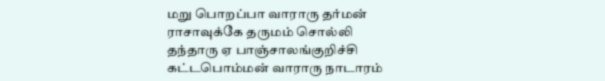மறு பொறப்பா வாராரு தர்மன்
ராசாவுக்கே தருமம் சொல்லி
தந்தாரு ஏ பாஞ்சாலங்குறிச்சி
கட்டபொம்மன் வாராரு நாடாரம்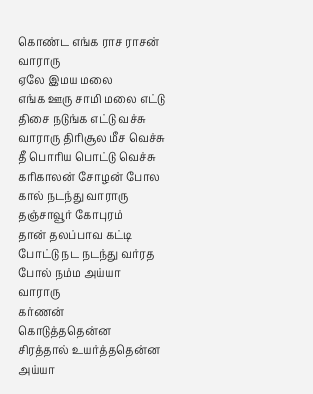கொண்ட எங்க ராச ராசன்
வாராரு
ஏலே இமய மலை
எங்க ஊரு சாமி மலை எட்டு
திசை நடுங்க எட்டு வச்சு
வாராரு திரிசூல மீச வெச்சு
தீ பொரிய பொட்டு வெச்சு
கரிகாலன் சோழன் போல
கால் நடந்து வாராரு
தஞ்சாவூர் கோபுரம்
தான் தலப்பாவ கட்டி
போட்டு நட நடந்து வர்ரத
போல் நம்ம அய்யா
வாராரு
கர்ணன்
கொடுத்ததென்ன
சிரத்தால் உயர்த்ததென்ன
அய்யா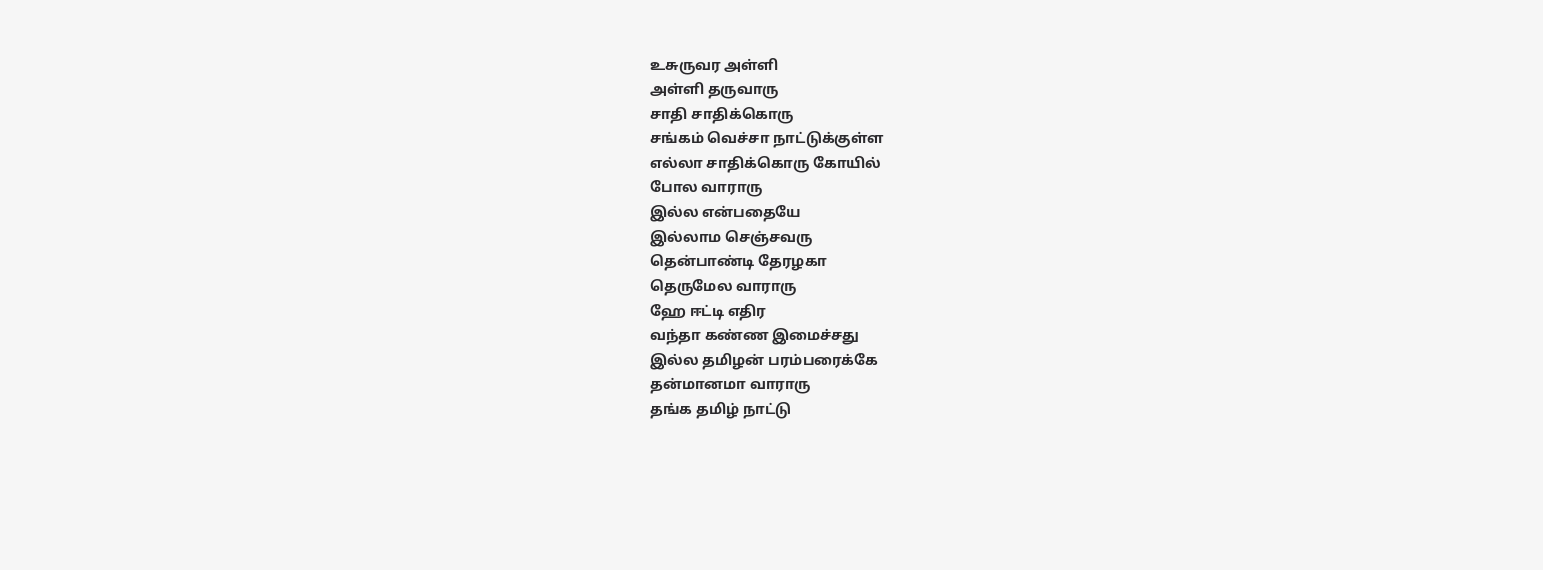உசுருவர அள்ளி
அள்ளி தருவாரு
சாதி சாதிக்கொரு
சங்கம் வெச்சா நாட்டுக்குள்ள
எல்லா சாதிக்கொரு கோயில்
போல வாராரு
இல்ல என்பதையே
இல்லாம செஞ்சவரு
தென்பாண்டி தேரழகா
தெருமேல வாராரு
ஹே ஈட்டி எதிர
வந்தா கண்ண இமைச்சது
இல்ல தமிழன் பரம்பரைக்கே
தன்மானமா வாராரு
தங்க தமிழ் நாட்டு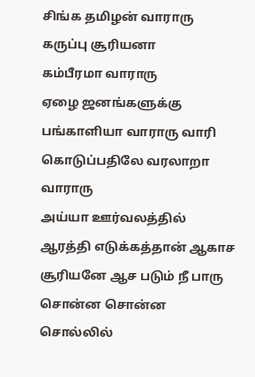சிங்க தமிழன் வாராரு
கருப்பு சூரியனா
கம்பீரமா வாராரு
ஏழை ஜனங்களுக்கு
பங்காளியா வாராரு வாரி
கொடுப்பதிலே வரலாறா
வாராரு
அய்யா ஊர்வலத்தில்
ஆரத்தி எடுக்கத்தான் ஆகாச
சூரியனே ஆச படும் நீ பாரு
சொன்ன சொன்ன
சொல்லில்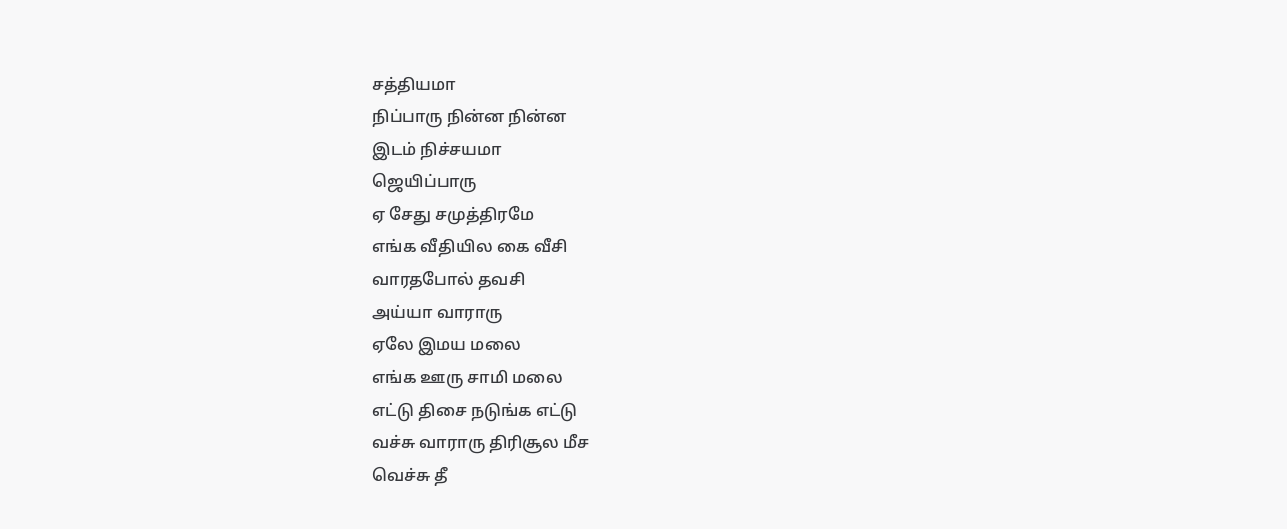சத்தியமா
நிப்பாரு நின்ன நின்ன
இடம் நிச்சயமா
ஜெயிப்பாரு
ஏ சேது சமுத்திரமே
எங்க வீதியில கை வீசி
வாரதபோல் தவசி
அய்யா வாராரு
ஏலே இமய மலை
எங்க ஊரு சாமி மலை
எட்டு திசை நடுங்க எட்டு
வச்சு வாராரு திரிசூல மீச
வெச்சு தீ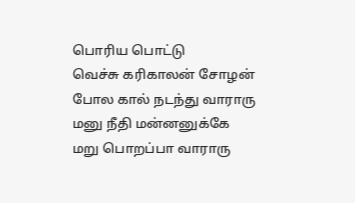பொரிய பொட்டு
வெச்சு கரிகாலன் சோழன்
போல கால் நடந்து வாராரு
மனு நீதி மன்னனுக்கே
மறு பொறப்பா வாராரு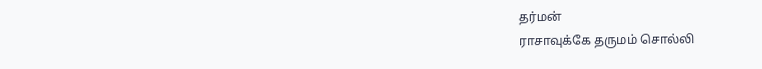தர்மன்
ராசாவுக்கே தருமம் சொல்லி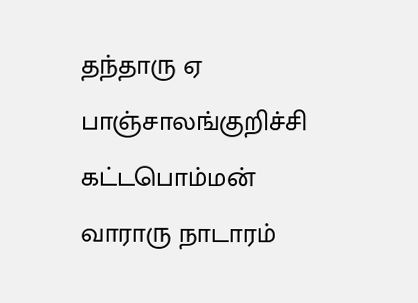தந்தாரு ஏ பாஞ்சாலங்குறிச்சி
கட்டபொம்மன் வாராரு நாடாரம்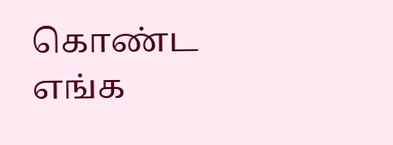கொண்ட எங்க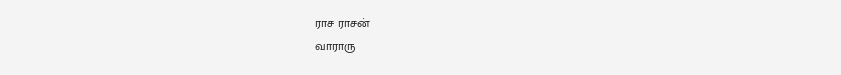ராச ராசன்
வாராரு